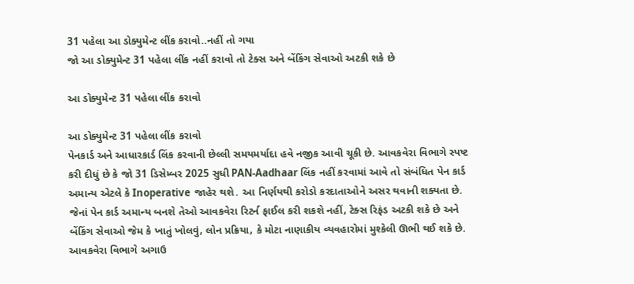31 પહેલા આ ડોક્યુમેન્ટ લીંક કરાવો..નહીં તો ગયા
જો આ ડોક્યુમેન્ટ 31 પહેલા લીંક નહીં કરાવો તો ટેક્સ અને બેંકિંગ સેવાઓ અટકી શકે છે

આ ડોક્યુમેન્ટ 31 પહેલા લીંક કરાવો

આ ડોક્યુમેન્ટ 31 પહેલા લીંક કરાવો
પેનકાર્ડ અને આધારકાર્ડ લિંક કરવાની છેલ્લી સમયમર્યાદા હવે નજીક આવી ચૂકી છે. આવકવેરા વિભાગે સ્પષ્ટ કરી દીધું છે કે જો 31 ડિસેમ્બર 2025 સુધી PAN-Aadhaar લિંક નહીં કરવામાં આવે તો સંબંધિત પેન કાર્ડ અમાન્ય એટલે કે Inoperative જાહેર થશે. આ નિર્ણયથી કરોડો કરદાતાઓને અસર થવાની શક્યતા છે.
જેનાં પેન કાર્ડ અમાન્ય બનશે તેઓ આવકવેરા રિટર્ન ફાઈલ કરી શકશે નહીં, ટેક્સ રિફંડ અટકી શકે છે અને બેંકિંગ સેવાઓ જેમ કે ખાતું ખોલવું, લોન પ્રક્રિયા, કે મોટા નાણાકીય વ્યવહારોમાં મુશ્કેલી ઊભી થઈ શકે છે. આવકવેરા વિભાગે અગાઉ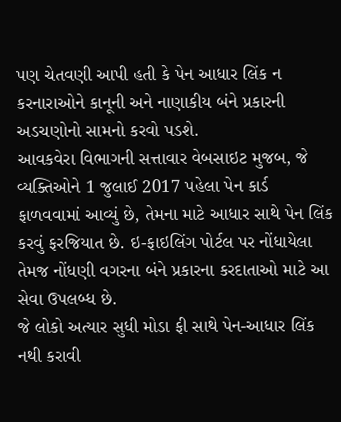પણ ચેતવણી આપી હતી કે પેન આધાર લિંક ન કરનારાઓને કાનૂની અને નાણાકીય બંને પ્રકારની અડચણોનો સામનો કરવો પડશે.
આવકવેરા વિભાગની સત્તાવાર વેબસાઇટ મુજબ, જે વ્યક્તિઓને 1 જુલાઈ 2017 પહેલા પેન કાર્ડ ફાળવવામાં આવ્યું છે, તેમના માટે આધાર સાથે પેન લિંક કરવું ફરજિયાત છે. ઇ-ફાઇલિંગ પોર્ટલ પર નોંધાયેલા તેમજ નોંધણી વગરના બંને પ્રકારના કરદાતાઓ માટે આ સેવા ઉપલબ્ધ છે.
જે લોકો અત્યાર સુધી મોડા ફી સાથે પેન-આધાર લિંક નથી કરાવી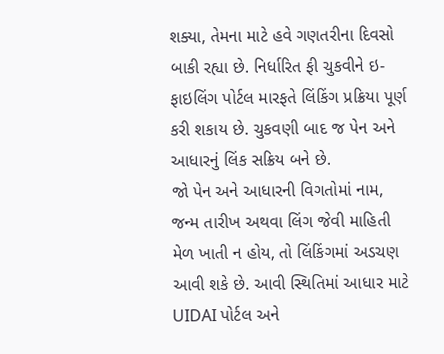શક્યા, તેમના માટે હવે ગણતરીના દિવસો બાકી રહ્યા છે. નિર્ધારિત ફી ચુકવીને ઇ-ફાઇલિંગ પોર્ટલ મારફતે લિંકિંગ પ્રક્રિયા પૂર્ણ કરી શકાય છે. ચુકવણી બાદ જ પેન અને આધારનું લિંક સક્રિય બને છે.
જો પેન અને આધારની વિગતોમાં નામ, જન્મ તારીખ અથવા લિંગ જેવી માહિતી મેળ ખાતી ન હોય, તો લિંકિંગમાં અડચણ આવી શકે છે. આવી સ્થિતિમાં આધાર માટે UIDAI પોર્ટલ અને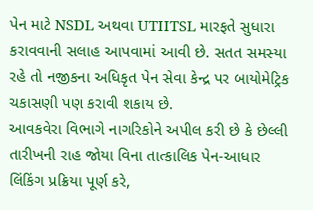પેન માટે NSDL અથવા UTIITSL મારફતે સુધારા કરાવવાની સલાહ આપવામાં આવી છે. સતત સમસ્યા રહે તો નજીકના અધિકૃત પેન સેવા કેન્દ્ર પર બાયોમેટ્રિક ચકાસણી પણ કરાવી શકાય છે.
આવકવેરા વિભાગે નાગરિકોને અપીલ કરી છે કે છેલ્લી તારીખની રાહ જોયા વિના તાત્કાલિક પેન-આધાર લિંકિંગ પ્રક્રિયા પૂર્ણ કરે,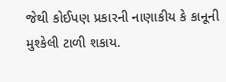જેથી કોઈપણ પ્રકારની નાણાકીય કે કાનૂની મુશ્કેલી ટાળી શકાય.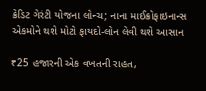ક્રેડિટ ગેરંટી યોજના લોન્ચ; નાના માઈક્રોફાઇનાન્સ એકમોને થશે મોટો ફાયદો-લોન લેવી થશે આસાન

₹25 હજારની એક વખતની રાહત,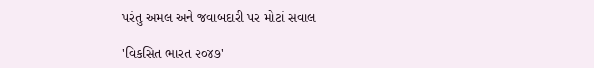પરંતુ અમલ અને જવાબદારી પર મોટાં સવાલ

'વિકસિત ભારત ૨૦૪૭'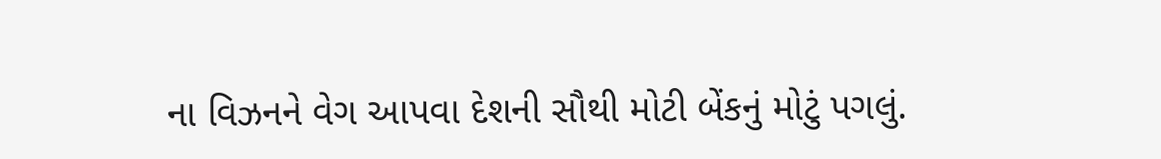ના વિઝનને વેગ આપવા દેશની સૌથી મોટી બેંકનું મોટું પગલું.